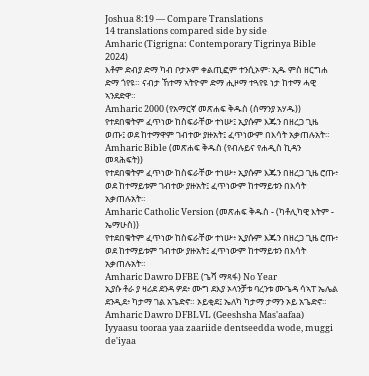Joshua 8:19 — Compare Translations
14 translations compared side by side
Amharic (Tigrigna: Contemporary Tigrinya Bible 2024)
እቶም ድብያ ድማ ካብ ቦታኦም ቀልጢፎም ተንሲኦም፡ ኢዱ ምስ ዘርግሐ ድማ ጎየዩ። ናብታ ኸተማ ኣትዮም ድማ ሒዞማ ተጓየዩ ነታ ከተማ ሓዊ ኣንደድዋ።
Amharic 2000 (የአማርኛ መጽሐፍ ቅዱስ (ሰማንያ አሃዱ))
የተደበቁትም ፈጥነው ከስፍራቸው ተነሡ፤ ኢያሱም እጁን በዘረጋ ጊዜ ወጡ፤ ወደ ከተማዋም ገብተው ያዙአት፤ ፈጥነውም በእሳት አቃጠሉአት።
Amharic Bible (መጽሐፍ ቅዱስ (የብሉይና የሐዲስ ኪዳን መጻሕፍት))
የተደበቁትም ፈጥነው ከስፍራቸው ተነሡ፥ ኢያሱም እጁን በዘረጋ ጊዜ ሮጡ፥ ወደ ከተማይቱም ገብተው ያዙአት፤ ፈጥነውም ከተማይቱን በእሳት አቃጠሉአት።
Amharic Catholic Version (መጽሐፍ ቅዱስ - (ካቶሊካዊ እትም - ኤማሁስ))
የተደበቁትም ፈጥነው ከስፍራቸው ተነሡ፥ ኢያሱም እጁን በዘረጋ ጊዜ ሮጡ፥ ወደ ከተማይቱም ገብተው ያዙአት፤ ፈጥነውም ከተማይቱን በእሳት አቃጠሉአት።
Amharic Dawro DFBE (ጌሻ ማጻፋ) No Year
ኢያሱ ቶራ ያ ዛሪደ ደንዳ ዎደ፥ ሙግ ደእያ ኦላንቻቱ ባረንቱ ሙጌዳ ሳኣፐ ኤሌል ደንዲደ፥ ካታማ ገል አጌድኖ። ኦይቂደ፤ ኤለካ ካታማ ታማን ኦይ አጌድኖ።
Amharic Dawro DFBLVL (Geeshsha Mas'aafaa)
Iyyaasu tooraa yaa zaariide dentseedda wode, muggi de'iyaa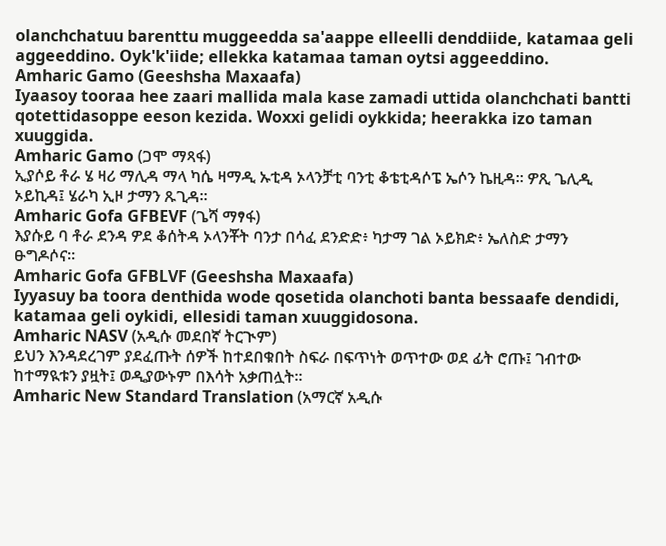olanchchatuu barenttu muggeedda sa'aappe elleelli denddiide, katamaa geli aggeeddino. Oyk'k'iide; ellekka katamaa taman oytsi aggeeddino.
Amharic Gamo (Geeshsha Maxaafa)
Iyaasoy tooraa hee zaari mallida mala kase zamadi uttida olanchchati bantti qotettidasoppe eeson kezida. Woxxi gelidi oykkida; heerakka izo taman xuuggida.
Amharic Gamo (ጋሞ ማጻፋ)
ኢያሶይ ቶራ ሄ ዛሪ ማሊዳ ማላ ካሴ ዛማዲ ኡቲዳ ኦላንቻቲ ባንቲ ቆቴቲዳሶፔ ኤሶን ኬዚዳ። ዎጺ ጌሊዲ ኦይኪዳ፤ ሄራካ ኢዞ ታማን ጹጊዳ።
Amharic Gofa GFBEVF (ጌሻ ማፃፋ)
እያሱይ ባ ቶራ ደንዳ ዎደ ቆሰትዳ ኦላንቾት ባንታ በሳፈ ደንድድ፥ ካታማ ገል ኦይክድ፥ ኤለስድ ታማን ፁግዶሶና።
Amharic Gofa GFBLVF (Geeshsha Maxaafa)
Iyyasuy ba toora denthida wode qosetida olanchoti banta bessaafe dendidi, katamaa geli oykidi, ellesidi taman xuuggidosona.
Amharic NASV (አዲሱ መደበኛ ትርጒም)
ይህን እንዳደረገም ያደፈጡት ሰዎች ከተደበቁበት ስፍራ በፍጥነት ወጥተው ወደ ፊት ሮጡ፤ ገብተው ከተማዪቱን ያዟት፤ ወዲያውኑም በእሳት አቃጠሏት።
Amharic New Standard Translation (አማርኛ አዲሱ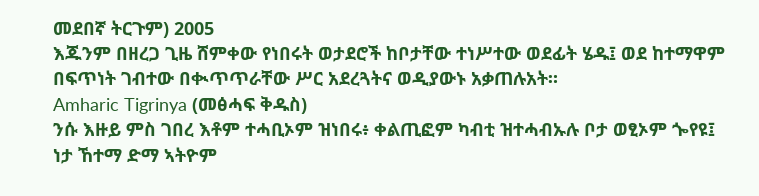መደበኛ ትርጉም) 2005
እጁንም በዘረጋ ጊዜ ሸምቀው የነበሩት ወታደሮች ከቦታቸው ተነሥተው ወደፊት ሄዱ፤ ወደ ከተማዋም በፍጥነት ገብተው በቊጥጥራቸው ሥር አደረጓትና ወዲያውኑ አቃጠሉአት።
Amharic Tigrinya (መፅሓፍ ቅዱስ)
ንሱ እዙይ ምስ ገበረ እቶም ተሓቢኦም ዝነበሩ፥ ቀልጢፎም ካብቲ ዝተሓብኡሉ ቦታ ወፂኦም ጐየዩ፤ ነታ ኸተማ ድማ ኣትዮም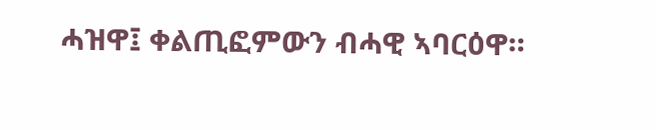ሓዝዋ፤ ቀልጢፎምውን ብሓዊ ኣባርዕዋ።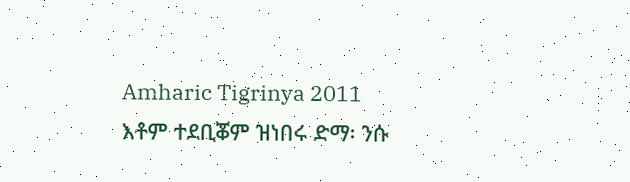Amharic Tigrinya 2011
እቶም ተደቢቖም ዝነበሩ ድማ፡ ንሱ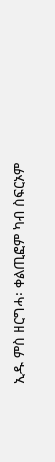ኢዱ ምስ ዘርግሓ፡ ቀልጢፎም ካብ ስፍርኦም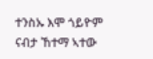ተንስኡ እሞ ጎይዮም ናብታ ኸተማ ኣተው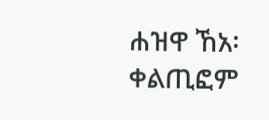ሐዝዋ ኸአ፡ ቀልጢፎም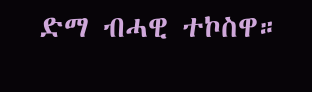ድማ ብሓዊ ተኮስዋ።